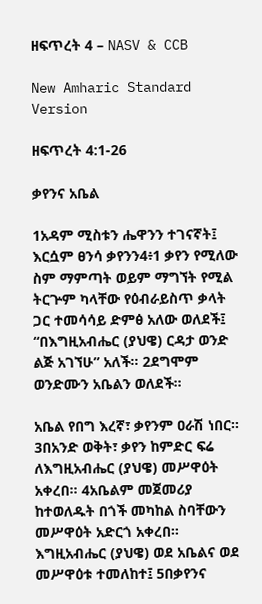ዘፍጥረት 4 – NASV & CCB

New Amharic Standard Version

ዘፍጥረት 4:1-26

ቃየንና አቤል

1አዳም ሚስቱን ሔዋንን ተገናኛት፤ እርሷም ፀንሳ ቃየንን4፥1 ቃየን የሚለው ስም ማምጣት ወይም ማግኘት የሚል ትርጕም ካላቸው የዕብራይስጥ ቃላት ጋር ተመሳሳይ ድምፅ አለው ወለደች፤ “በእግዚአብሔር (ያህዌ) ርዳታ ወንድ ልጅ አገኘሁ” አለች። 2ደግሞም ወንድሙን አቤልን ወለደች።

አቤል የበግ እረኛ፣ ቃየንም ዐራሽ ነበር። 3በአንድ ወቅት፣ ቃየን ከምድር ፍሬ ለእግዚአብሔር (ያህዌ) መሥዋዕት አቀረበ። 4አቤልም መጀመሪያ ከተወለዱት በጎች መካከል ስባቸውን መሥዋዕት አድርጎ አቀረበ። እግዚአብሔር (ያህዌ) ወደ አቤልና ወደ መሥዋዕቱ ተመለከተ፤ 5በቃየንና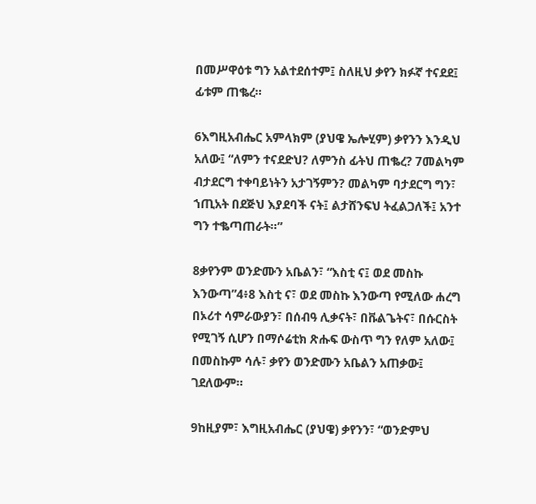በመሥዋዕቱ ግን አልተደሰተም፤ ስለዚህ ቃየን ክፉኛ ተናደደ፤ ፊቱም ጠቈረ።

6እግዚአብሔር አምላክም (ያህዌ ኤሎሂም) ቃየንን እንዲህ አለው፤ “ለምን ተናደድህ? ለምንስ ፊትህ ጠቈረ? 7መልካም ብታደርግ ተቀባይነትን አታገኝምን? መልካም ባታደርግ ግን፣ ኀጢአት በደጅህ እያደባች ናት፤ ልታሸንፍህ ትፈልጋለች፤ አንተ ግን ተቈጣጠራት።”

8ቃየንም ወንድሙን አቤልን፣ “እስቲ ና፤ ወደ መስኩ እንውጣ”4፥8 እስቲ ና፣ ወደ መስኩ እንውጣ የሚለው ሐረግ በኦሪተ ሳምራውያን፣ በሰብዓ ሊቃናት፣ በቩልጌትና፣ በሱርስት የሚገኝ ሲሆን በማሶሬቲክ ጽሑፍ ውስጥ ግን የለም አለው፤ በመስኩም ሳሉ፣ ቃየን ወንድሙን አቤልን አጠቃው፤ ገደለውም።

9ከዚያም፣ እግዚአብሔር (ያህዌ) ቃየንን፣ “ወንድምህ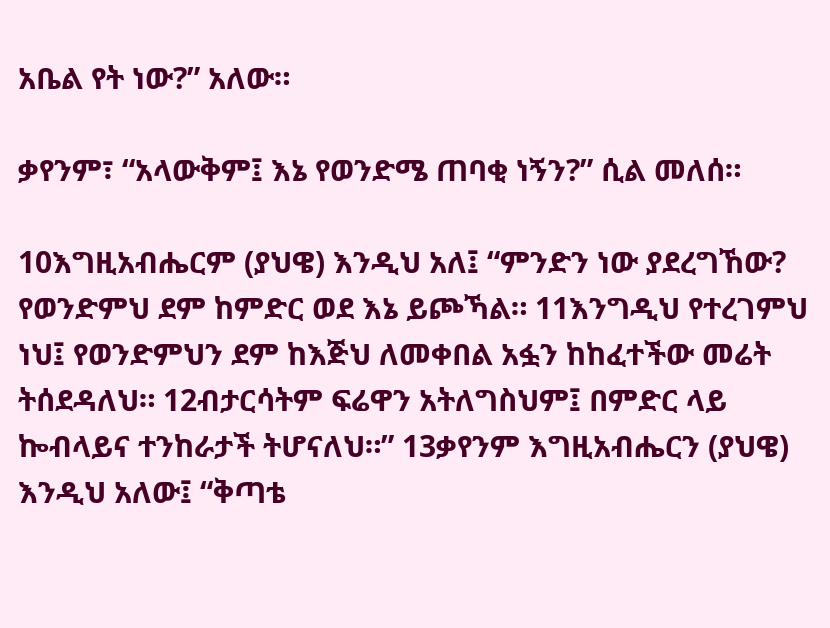አቤል የት ነው?” አለው።

ቃየንም፣ “አላውቅም፤ እኔ የወንድሜ ጠባቂ ነኝን?” ሲል መለሰ።

10እግዚአብሔርም (ያህዌ) እንዲህ አለ፤ “ምንድን ነው ያደረግኸው? የወንድምህ ደም ከምድር ወደ እኔ ይጮኻል። 11እንግዲህ የተረገምህ ነህ፤ የወንድምህን ደም ከእጅህ ለመቀበል አፏን ከከፈተችው መሬት ትሰደዳለህ። 12ብታርሳትም ፍሬዋን አትለግስህም፤ በምድር ላይ ኰብላይና ተንከራታች ትሆናለህ።” 13ቃየንም እግዚአብሔርን (ያህዌ) እንዲህ አለው፤ “ቅጣቴ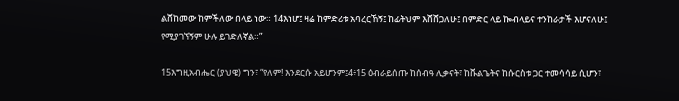ልሸከመው ከምችለው በላይ ነው። 14እነሆ፤ ዛሬ ከምድሪቱ አባረርኸኝ፤ ከፊትህም እሸሸጋለሁ፤ በምድር ላይ ኰብላይና ተንከራታች እሆናለሁ፤ የሚያገኘኝም ሁሉ ይገድለኛል።”

15እግዚአብሔር (ያህዌ) ግን፣ “የለም! እንደርሱ አይሆንም፤4፥15 ዕብራይሰጡ ከሰብዓ ሊቃናት፣ ከቩልጌትና ከሱርስቱ ጋር ተመሳሳይ ሲሆን፣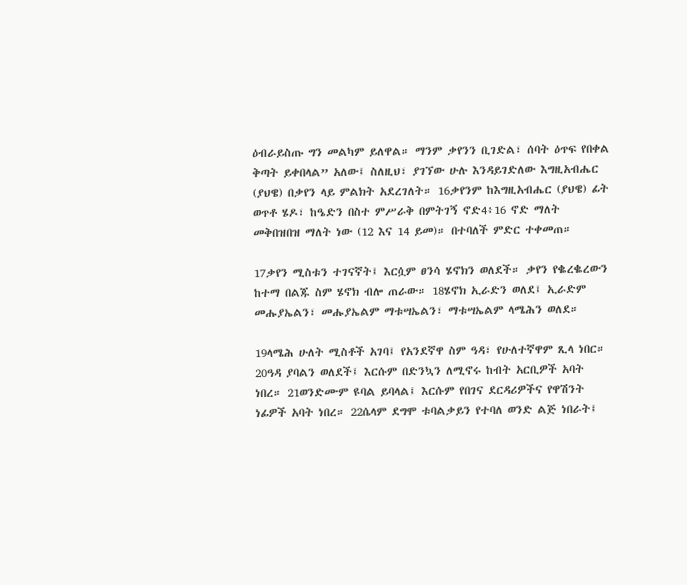ዕብራይስጡ ግን መልካም ይለዋል። ማንም ቃየንን ቢገድል፣ ሰባት ዕጥፍ የበቀል ቅጣት ይቀበላል” አለው፤ ስለዚህ፣ ያገኘው ሁሉ እንዳይገድለው እግዚአብሔር (ያህዌ) በቃየን ላይ ምልክት አደረገለት። 16ቃየንም ከእግዚአብሔር (ያህዌ) ፊት ወጥቶ ሄዶ፣ ከዔድን በስተ ምሥራቅ በምትገኝ ኖድ4፥16 ኖድ ማለት መቅበዝበዝ ማለት ነው (12 እና 14 ይመ)። በተባለች ምድር ተቀመጠ።

17ቃየን ሚስቱን ተገናኛት፤ እርሷም ፀንሳ ሄኖክን ወለደች። ቃየን የቈረቈረውን ከተማ በልጁ ስም ሄኖክ ብሎ ጠራው። 18ሄኖክ ኢራድን ወለደ፤ ኢራድም መሑያኤልን፣ መሑያኤልም ማቱሣኤልን፣ ማቱሣኤልም ላሜሕን ወለደ።

19ላሜሕ ሁለት ሚስቶች አገባ፤ የአንደኛዋ ስም ዓዳ፣ የሁለተኛዋም ጺላ ነበር። 20ዓዳ ያባልን ወለደች፤ እርሱም በድንኳን ለሚኖሩ ከብት አርቢዎች አባት ነበረ። 21ወንድሙም ዩባል ይባላል፤ እርሱም የበገና ደርዳሪዎችና የዋሽንት ነፊዎች አባት ነበረ። 22ሴላም ደግሞ ቱባልቃይን የተባለ ወንድ ልጅ ነበራት፤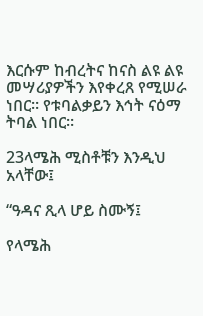እርሱም ከብረትና ከናስ ልዩ ልዩ መሣሪያዎችን እየቀረጸ የሚሠራ ነበር። የቱባልቃይን እኅት ናዕማ ትባል ነበር።

23ላሜሕ ሚስቶቹን እንዲህ አላቸው፤

“ዓዳና ጺላ ሆይ ስሙኝ፤

የላሜሕ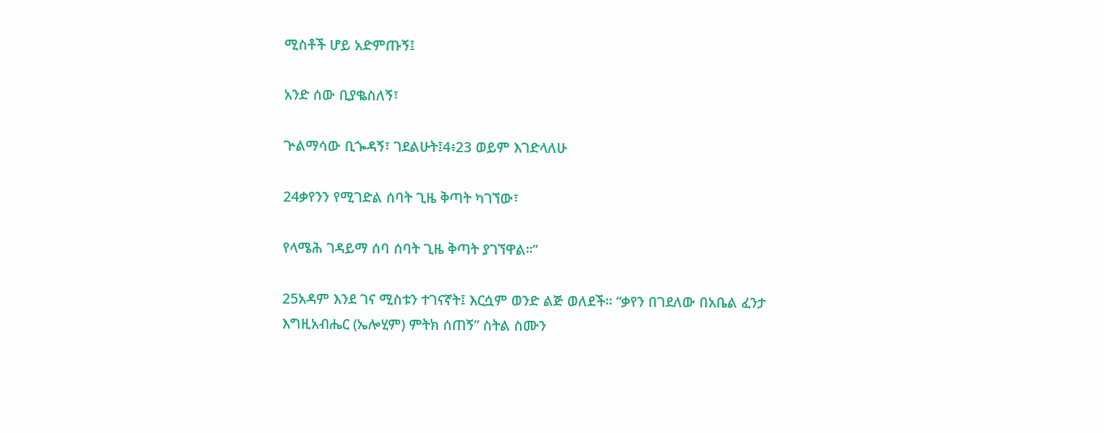ሚስቶች ሆይ አድምጡኝ፤

አንድ ሰው ቢያቈስለኝ፣

ጕልማሳው ቢጐዳኝ፣ ገደልሁት፤4፥23 ወይም እገድላለሁ

24ቃየንን የሚገድል ሰባት ጊዜ ቅጣት ካገኘው፣

የላሜሕ ገዳይማ ሰባ ሰባት ጊዜ ቅጣት ያገኘዋል።”

25አዳም እንደ ገና ሚስቱን ተገናኛት፤ እርሷም ወንድ ልጅ ወለደች። “ቃየን በገደለው በአቤል ፈንታ እግዚአብሔር (ኤሎሂም) ምትክ ሰጠኝ” ስትል ስሙን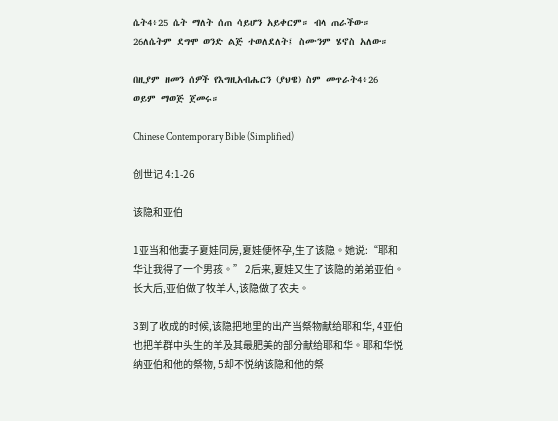ሴት4፥25 ሴት ማለት ሰጠ ሳይሆን አይቀርም። ብላ ጠራችው። 26ለሴትም ደግሞ ወንድ ልጅ ተወለደለት፤ ስሙንም ሄኖስ አለው።

በዚያም ዘመን ሰዎች የእግዚአብሔርን (ያህዌ) ስም መጥራት4፥26 ወይም ማወጅ ጀመሩ።

Chinese Contemporary Bible (Simplified)

创世记 4:1-26

该隐和亚伯

1亚当和他妻子夏娃同房,夏娃便怀孕,生了该隐。她说:“耶和华让我得了一个男孩。” 2后来,夏娃又生了该隐的弟弟亚伯。长大后,亚伯做了牧羊人,该隐做了农夫。

3到了收成的时候,该隐把地里的出产当祭物献给耶和华, 4亚伯也把羊群中头生的羊及其最肥美的部分献给耶和华。耶和华悦纳亚伯和他的祭物, 5却不悦纳该隐和他的祭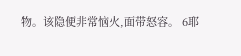物。该隐便非常恼火,面带怒容。 6耶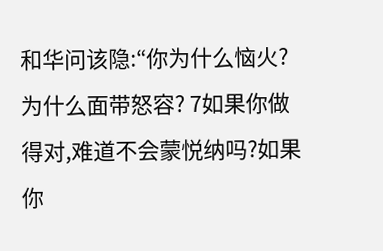和华问该隐:“你为什么恼火?为什么面带怒容? 7如果你做得对,难道不会蒙悦纳吗?如果你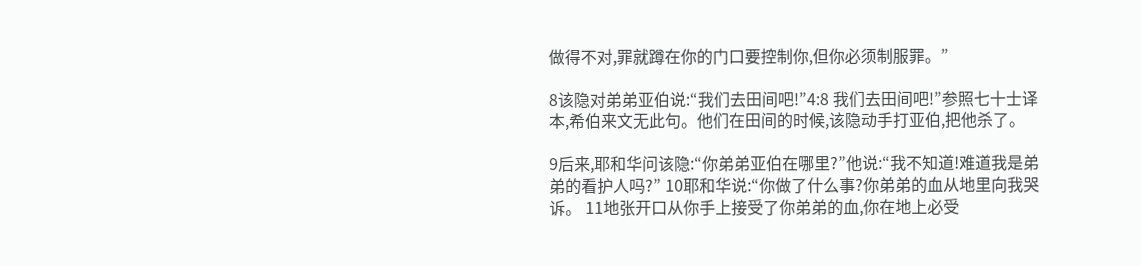做得不对,罪就蹲在你的门口要控制你,但你必须制服罪。”

8该隐对弟弟亚伯说:“我们去田间吧!”4:8 我们去田间吧!”参照七十士译本,希伯来文无此句。他们在田间的时候,该隐动手打亚伯,把他杀了。

9后来,耶和华问该隐:“你弟弟亚伯在哪里?”他说:“我不知道!难道我是弟弟的看护人吗?” 10耶和华说:“你做了什么事?你弟弟的血从地里向我哭诉。 11地张开口从你手上接受了你弟弟的血,你在地上必受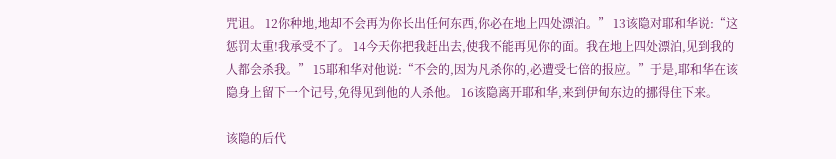咒诅。 12你种地,地却不会再为你长出任何东西,你必在地上四处漂泊。” 13该隐对耶和华说:“这惩罚太重!我承受不了。 14今天你把我赶出去,使我不能再见你的面。我在地上四处漂泊,见到我的人都会杀我。” 15耶和华对他说:“不会的,因为凡杀你的,必遭受七倍的报应。”于是,耶和华在该隐身上留下一个记号,免得见到他的人杀他。 16该隐离开耶和华,来到伊甸东边的挪得住下来。

该隐的后代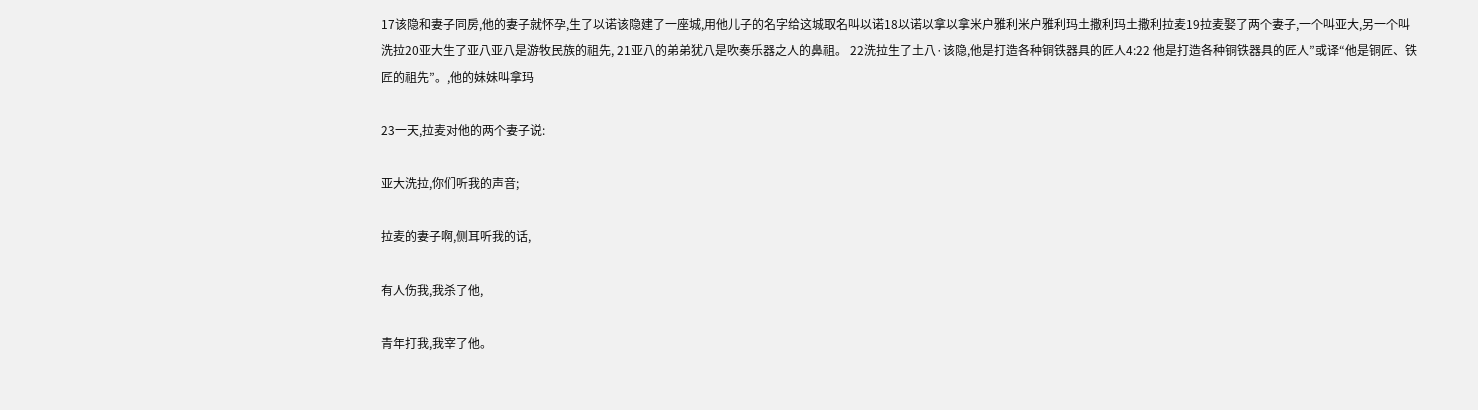17该隐和妻子同房,他的妻子就怀孕,生了以诺该隐建了一座城,用他儿子的名字给这城取名叫以诺18以诺以拿以拿米户雅利米户雅利玛土撒利玛土撒利拉麦19拉麦娶了两个妻子,一个叫亚大,另一个叫洗拉20亚大生了亚八亚八是游牧民族的祖先, 21亚八的弟弟犹八是吹奏乐器之人的鼻祖。 22洗拉生了土八·该隐,他是打造各种铜铁器具的匠人4:22 他是打造各种铜铁器具的匠人”或译“他是铜匠、铁匠的祖先”。,他的妹妹叫拿玛

23一天,拉麦对他的两个妻子说:

亚大洗拉,你们听我的声音;

拉麦的妻子啊,侧耳听我的话,

有人伤我,我杀了他,

青年打我,我宰了他。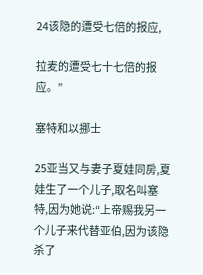24该隐的遭受七倍的报应,

拉麦的遭受七十七倍的报应。”

塞特和以挪士

25亚当又与妻子夏娃同房,夏娃生了一个儿子,取名叫塞特,因为她说:“上帝赐我另一个儿子来代替亚伯,因为该隐杀了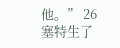他。” 26塞特生了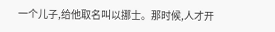一个儿子,给他取名叫以挪士。那时候,人才开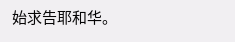始求告耶和华。